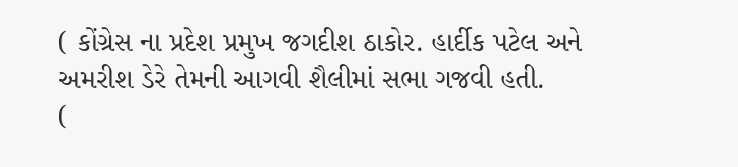( કોંગ્રેસ ના પ્રદેશ પ્રમુખ જગદીશ ઠાકોર. હાર્દીક પટેલ અને અમરીશ ડેરે તેમની આગવી શૈલીમાં સભા ગજવી હતી.
(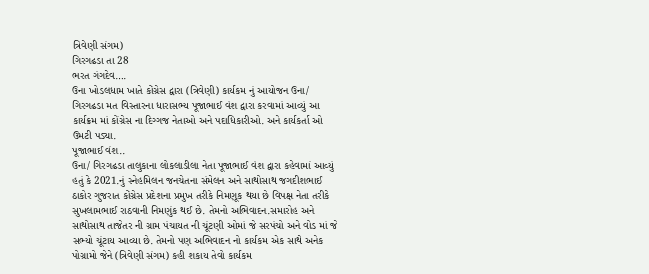ત્રિવેણી સંગમ)
ગિરગઢડા તા 28
ભરત ગંગદેવ….
ઉના ખોડલધામ ખાતે કોંગ્રેસ દ્વારા (ત્રિવેણી) કાર્યકમ નું આયોજન ઉના/ ગિરગઢડા મત વિસ્તારના ધારાસભ્ય પૂજાભાઈ વંશ દ્વારા કરવામાં આવ્યું આ કાર્યક્રમ માં કોંગ્રેસ ના દિગ્ગજ નેતાઓ અને પદાધિકારીઓ. અને કાર્યકર્તા ઓ ઉમટી પડ્યા.
પૂજાભાઈ વંશ..
ઉના/ ગિરગઢડા તાલુકાના લોકલાડીલા નેતા પૂજાભાઈ વંશ દ્વારા કહેવામાં આવ્યું હતું કે 2021.નું સ્નેહમિલન જનચેતના સંમેલન અને સાથોસાથ જગદીશભાઈ ઠાકોર ગુજરાત કોંગ્રેસ પ્રદેશના પ્રમુખ તરીકે નિમણૂક થયા છે વિપક્ષ નેતા તરીકે સુખલામભાઈ રાઠવાની નિમણુંક થઈ છે. તેમનો અભિવાદન.સમારોહ અને સાથોસાથ તાજેતર ની ગ્રામ પંચાયત ની ચૂંટણી ઓમાં જે સરપંચો અને વોડ માં જે સભ્યો ચૂંટાય આવ્યા છે. તેમનો પણ અભિવાદન નો કાર્યકમ એક સાથે અનેક પોગ્રામો જેને (ત્રિવેણી સંગમ) કહી શકાય તેવો કાર્યકમ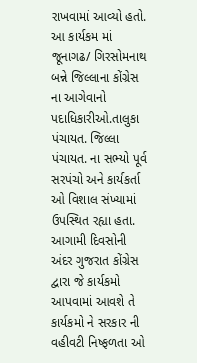રાખવામાં આવ્યો હતો.
આ કાર્યકમ માં જૂનાગઢ/ ગિરસોમનાથ બન્ને જિલ્લાના કોંગ્રેસ ના આગેવાનો પદાધિકારીઓ.તાલુકા પંચાયત. જિલ્લા પંચાયત. ના સભ્યો પૂર્વ સરપંચો અને કાર્યકર્તા ઓ વિશાલ સંખ્યામાં ઉપસ્થિત રહ્યા હતા. આગામી દિવસોની અંદર ગુજરાત કોંગ્રેસ દ્વારા જે કાર્યકમો આપવામાં આવશે તે કાર્યકમો ને સરકાર ની વહીવટી નિષ્ફળતા ઓ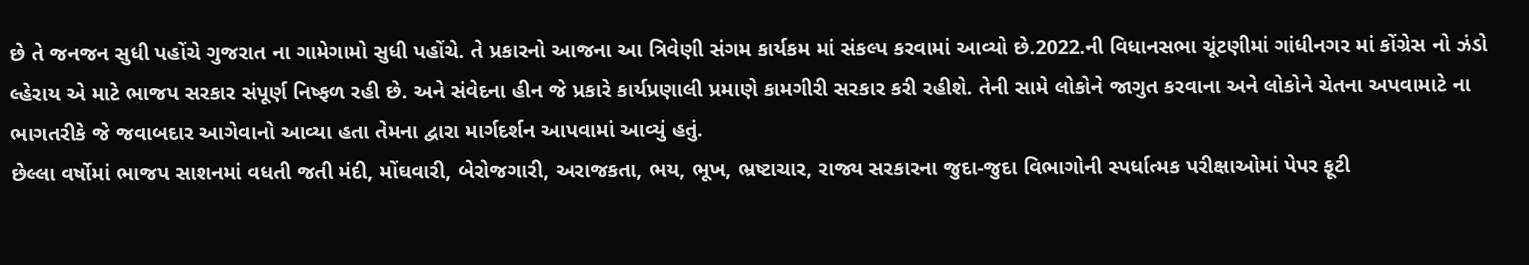છે તે જનજન સુધી પહોંચે ગુજરાત ના ગામેગામો સુધી પહોંચે. તે પ્રકારનો આજના આ ત્રિવેણી સંગમ કાર્યકમ માં સંકલ્પ કરવામાં આવ્યો છે.2022.ની વિધાનસભા ચૂંટણીમાં ગાંધીનગર માં કોંગ્રેસ નો ઝંડો લ્હેરાય એ માટે ભાજપ સરકાર સંપૂર્ણ નિષ્ફળ રહી છે. અને સંવેદના હીન જે પ્રકારે કાર્યપ્રણાલી પ્રમાણે કામગીરી સરકાર કરી રહીશે. તેની સામે લોકોને જાગુત કરવાના અને લોકોને ચેતના અપવામાટે ના ભાગતરીકે જે જવાબદાર આગેવાનો આવ્યા હતા તેમના દ્વારા માર્ગદર્શન આપવામાં આવ્યું હતું.
છેલ્લા વર્ષોમાં ભાજપ સાશનમાં વધતી જતી મંદી, મોંઘવારી, બેરોજગારી, અરાજકતા, ભય, ભૂખ, ભ્રષ્ટાચાર, રાજ્ય સરકારના જુદા-જુદા વિભાગોની સ્પર્ધાત્મક પરીક્ષાઓમાં પેપર ફૂટી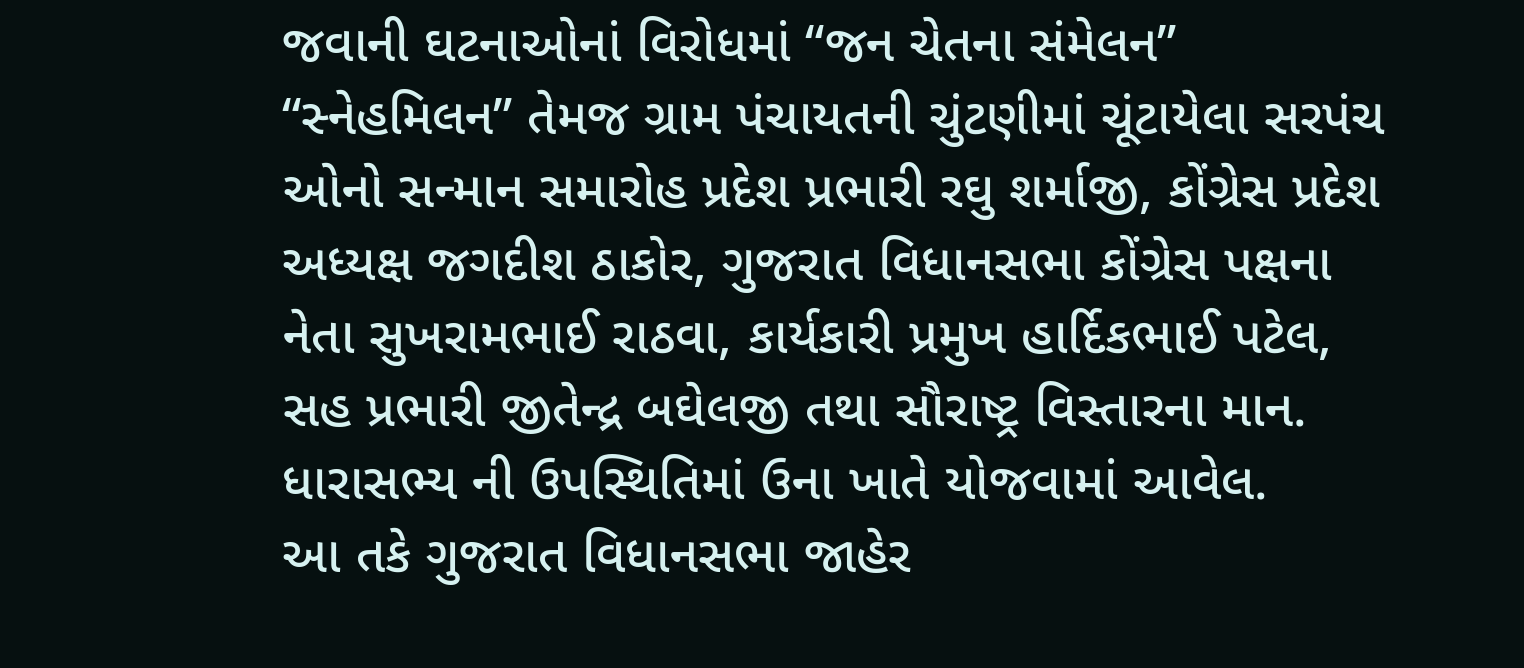જવાની ઘટનાઓનાં વિરોધમાં “જન ચેતના સંમેલન” “સ્નેહમિલન” તેમજ ગ્રામ પંચાયતની ચુંટણીમાં ચૂંટાયેલા સરપંચ ઓનો સન્માન સમારોહ પ્રદેશ પ્રભારી રઘુ શર્માજી, કોંગ્રેસ પ્રદેશ અધ્યક્ષ જગદીશ ઠાકોર, ગુજરાત વિધાનસભા કોંગ્રેસ પક્ષના નેતા સુખરામભાઈ રાઠવા, કાર્યકારી પ્રમુખ હાર્દિકભાઈ પટેલ, સહ પ્રભારી જીતેન્દ્ર બઘેલજી તથા સૌરાષ્ટ્ર વિસ્તારના માન. ધારાસભ્ય ની ઉપસ્થિતિમાં ઉના ખાતે યોજવામાં આવેલ.
આ તકે ગુજરાત વિધાનસભા જાહેર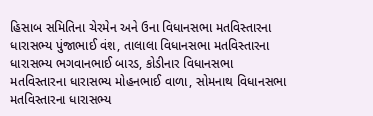હિસાબ સમિતિના ચેરમેન અને ઉના વિધાનસભા મતવિસ્તારના ધારાસભ્ય પુંજાભાઈ વંશ, તાલાલા વિધાનસભા મતવિસ્તારના ધારાસભ્ય ભગવાનભાઈ બારડ, કોડીનાર વિધાનસભા મતવિસ્તારના ધારાસભ્ય મોહનભાઈ વાળા, સોમનાથ વિધાનસભા મતવિસ્તારના ધારાસભ્ય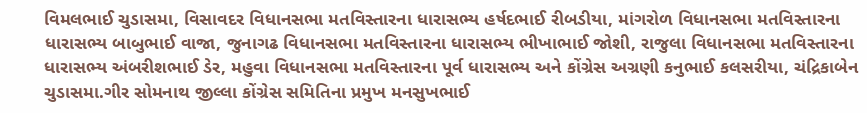વિમલભાઈ ચુડાસમા, વિસાવદર વિધાનસભા મતવિસ્તારના ધારાસભ્ય હર્ષદભાઈ રીબડીયા, માંગરોળ વિધાનસભા મતવિસ્તારના ધારાસભ્ય બાબુભાઈ વાજા, જુનાગઢ વિધાનસભા મતવિસ્તારના ધારાસભ્ય ભીખાભાઈ જોશી, રાજુલા વિધાનસભા મતવિસ્તારના ધારાસભ્ય અંબરીશભાઈ ડેર, મહુવા વિધાનસભા મતવિસ્તારના પૂર્વ ધારાસભ્ય અને કોંગ્રેસ અગ્રણી કનુભાઈ કલસરીયા, ચંદ્રિકાબેન ચુડાસમા.ગીર સોમનાથ જીલ્લા કોંગ્રેસ સમિતિના પ્રમુખ મનસુખભાઈ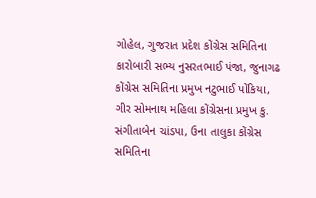ગોહેલ, ગુજરાત પ્રદેશ કોંગ્રેસ સમિતિના કારોબારી સભ્ય નુસરતભાઈ પંજા, જુનાગઢ કોંગ્રેસ સમિતિના પ્રમુખ નટુભાઈ પોંકિયા, ગીર સોમનાથ મહિલા કોંગ્રેસના પ્રમુખ કુ. સંગીતાબેન ચાંડપા, ઉના તાલુકા કોંગ્રેસ સમિતિના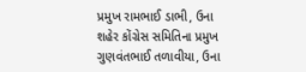પ્રમુખ રામભાઈ ડાભી, ઉના શહેર કોંગ્રેસ સમિતિના પ્રમુખ ગુણવંતભાઈ તળાવીયા, ઉના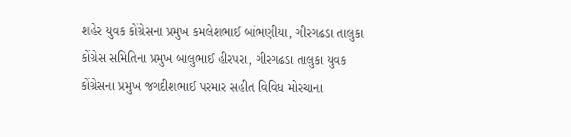શહેર યુવક કોંગ્રેસના પ્રમુખ કમલેશભાઈ બાંભણીયા, ગીરગઢડા તાલુકા કોંગ્રેસ સમિતિના પ્રમુખ બાલુભાઈ હીરપરા, ગીરગઢડા તાલુકા યુવક કોંગ્રેસના પ્રમુખ જગદીશભાઈ પરમાર સહીત વિવિધ મોરચાના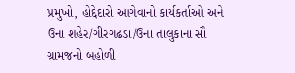પ્રમુખો, હોદ્દેદારો આગેવાનો કાર્યકર્તાઓ અને ઉના શહેર/ગીરગઢડા/ઉના તાલુકાના સૌ ગ્રામજનો બહોળી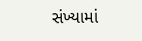સંખ્યામાં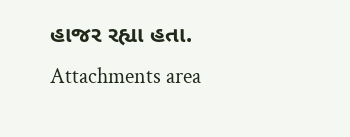હાજર રહ્યા હતા.
Attachments area